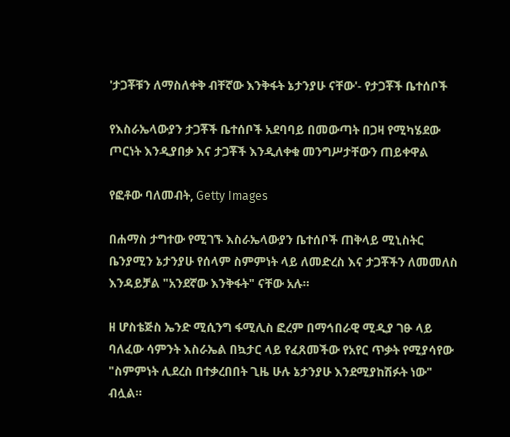'ታጋቾቹን ለማስለቀቅ ብቸኛው እንቅፋት ኔታንያሁ ናቸው'- የታጋቾች ቤተሰቦች

የእስራኤላውያን ታጋቾች ቤተሰቦች አደባባይ በመውጣት በጋዛ የሚካሄደው ጦርነት እንዲያበቃ እና ታጋቾች እንዲለቀቁ መንግሥታቸውን ጠይቀዋል

የፎቶው ባለመብት, Getty Images

በሐማስ ታግተው የሚገኙ እስራኤላውያን ቤተሰቦች ጠቅላይ ሚኒስትር ቤንያሚን ኔታንያሁ የሰላም ስምምነት ላይ ለመድረስ እና ታጋቾችን ለመመለስ እንዳይቻል "አንደኛው እንቅፋት" ናቸው አሉ።

ዘ ሆስቴጅስ ኤንድ ሚሲንግ ፋሚሊስ ፎረም በማኅበራዊ ሚዲያ ገፁ ላይ ባለፈው ሳምንት እስራኤል በኳታር ላይ የፈጸመችው የአየር ጥቃት የሚያሳየው "ስምምነት ሊደረስ በተቃረበበት ጊዜ ሁሉ ኔታንያሁ እንደሚያከሽፉት ነው" ብሏል።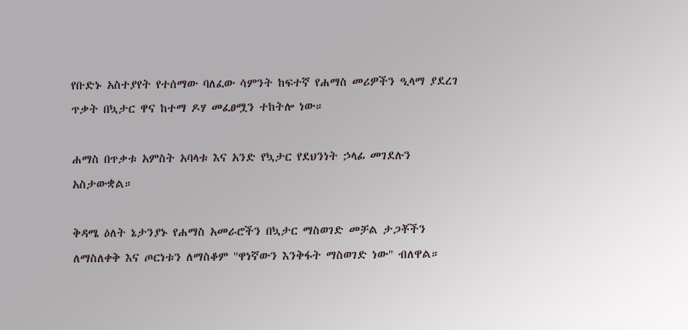የቡድኑ አስተያየት የተሰማው ባለፈው ሳምንት ከፍተኛ የሐማስ መሪዎችን ዒላማ ያደረገ ጥቃት በኳታር ዋና ከተማ ዶሃ መፈፀሟን ተከትሎ ነው።

ሐማስ በጥቃቱ አምስት አባላቱ እና አንድ የኳታር የደህንነት ኃላፊ መገደሉን አስታውቋል።

ቅዳሜ ዕለት ኔታንያኑ የሐማስ አመራሮችን በኳታር ማስወገድ መቻል ታጋቾችን ለማስለቀቅ እና ጦርነቱን ለማስቆም "ዋነኛውን እንቅፋት ማስወገድ ነው" ብለዋል።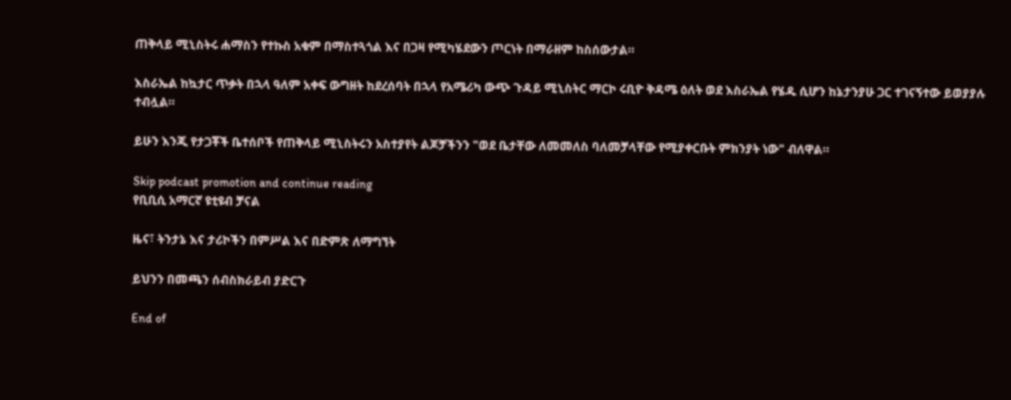ጠቅላይ ሚኒስትሩ ሐማስን የተኩስ አቁም በማስተጓጎል እና በጋዛ የሚካሄደውን ጦርነት በማራዘም ከስሰውታል።

እስራኤል ከኳታር ጥቃት በኋላ ዓለም አቀፍ ውግዘት ከደረሰባት በኋላ የአሜሪካ ውጭ ጉዳይ ሚኒስትር ማርኮ ሩቢዮ ቅዳሜ ዕለት ወደ እስራኤል የሄዱ ሲሆን ከኔታንያሁ ጋር ተገናኝተው ይወያያሉ ተብሏል።

ይሁን እንጂ የታጋቾች ቤተሰቦች የጠቅላይ ሚኒስትሩን አስተያየት ልጆቻችንን "ወደ ቤታቸው ለመመለስ ባለመቻላቸው የሚያቀርቡት ምክንያት ነው" ብለዋል።

Skip podcast promotion and continue reading
የቢቢሲ አማርኛ ዩቲዩብ ቻናል

ዜና፣ ትንታኔ እና ታሪኮችን በምሥል እና በድምጽ ለማግኘት

ይህንን በመጫን ሰብስክራይብ ያድርጉ

End of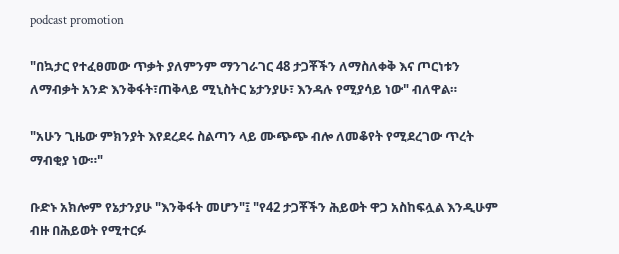podcast promotion

"በኳታር የተፈፀመው ጥቃት ያለምንም ማንገራገር 48 ታጋቾችን ለማስለቀቅ እና ጦርነቱን ለማብቃት አንድ እንቅፋት፣ጠቅላይ ሚኒስትር ኔታንያሁ፣ እንዳሉ የሚያሳይ ነው" ብለዋል።

"አሁን ጊዜው ምክንያት እየደረደሩ ስልጣን ላይ ሙጭጭ ብሎ ለመቆየት የሚደረገው ጥረት ማብቂያ ነው።"

ቡድኑ አክሎም የኔታንያሁ "እንቅፋት መሆን"፤ "የ42 ታጋቾችን ሕይወት ዋጋ አስከፍሏል እንዲሁም ብዙ በሕይወት የሚተርፉ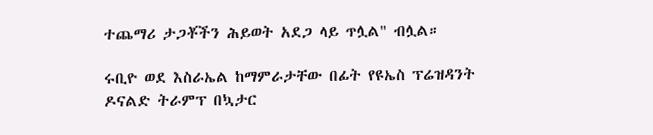ተጨማሪ ታጋቾችን ሕይወት አደጋ ላይ ጥሏል" ብሏል።

ሩቢዮ ወደ እስራኤል ከማምራታቸው በፊት የዩኤስ ፕሬዝዳንት ዶናልድ ትራምፕ በኳታር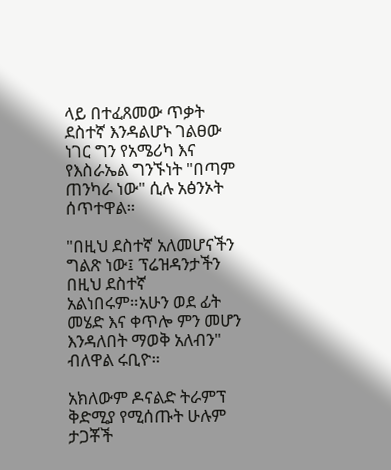ላይ በተፈጸመው ጥቃት ደስተኛ እንዳልሆኑ ገልፀው ነገር ግን የአሜሪካ እና የእስራኤል ግንኙነት "በጣም ጠንካራ ነው" ሲሉ አፅንኦት ሰጥተዋል።

"በዚህ ደስተኛ አለመሆናችን ግልጽ ነው፤ ፕሬዝዳንታችን በዚህ ደስተኛ አልነበሩም።አሁን ወደ ፊት መሄድ እና ቀጥሎ ምን መሆን እንዳለበት ማወቅ አለብን" ብለዋል ሩቢዮ።

አክለውም ዶናልድ ትራምፕ ቅድሚያ የሚሰጡት ሁሉም ታጋቾች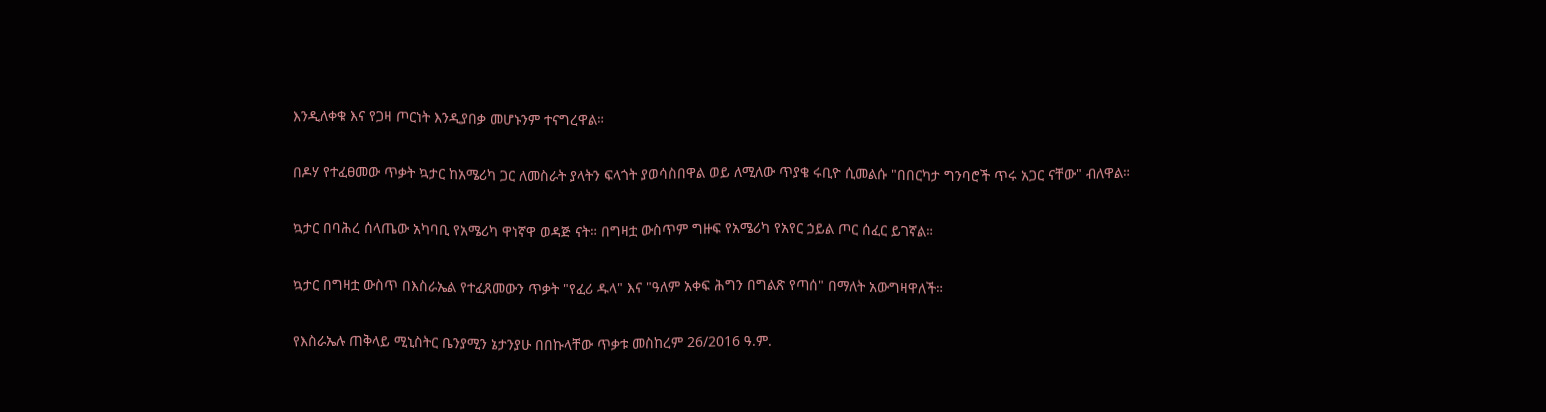እንዲለቀቁ እና የጋዛ ጦርነት እንዲያበቃ መሆኑንም ተናግረዋል።

በዶሃ የተፈፀመው ጥቃት ኳታር ከአሜሪካ ጋር ለመስራት ያላትን ፍላጎት ያወሳስበዋል ወይ ለሚለው ጥያቄ ሩቢዮ ሲመልሱ "በበርካታ ግንባሮች ጥሩ አጋር ናቸው" ብለዋል።

ኳታር በባሕረ ሰላጤው አካባቢ የአሜሪካ ዋነኛዋ ወዳጅ ናት። በግዛቷ ውስጥም ግዙፍ የአሜሪካ የአየር ኃይል ጦር ሰፈር ይገኛል።

ኳታር በግዛቷ ውስጥ በእስራኤል የተፈጸመውን ጥቃት "የፈሪ ዱላ" እና "ዓለም አቀፍ ሕግን በግልጽ የጣሰ" በማለት አውግዛዋለች።

የእስራኤሉ ጠቅላይ ሚኒስትር ቤንያሚን ኔታንያሁ በበኩላቸው ጥቃቱ መስከረም 26/2016 ዓ.ም.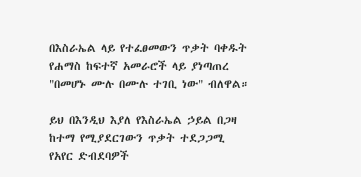በእስራኤል ላይ የተፈፀመውን ጥቃት ባቀዱት የሐማስ ከፍተኛ አመራሮች ላይ ያነጣጠረ "በመሆኑ ሙሉ በሙሉ ተገቢ ነው" ብለዋል።

ይህ በእንዲህ እያለ የእስራኤል ኃይል በጋዛ ከተማ የሚያደርገውን ጥቃት ተደጋጋሚ የአየር ድብደባዎች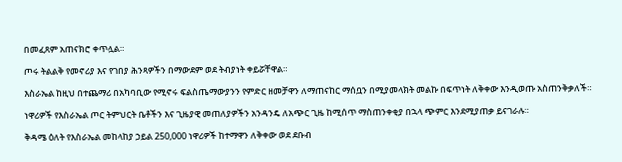በመፈጸም አጠናክሮ ቀጥሏል።

ጦሩ ትልልቅ የመኖሪያ እና የገበያ ሕንጻዎችን በማውደም ወደ ትብያነት ቀይሯቸዋል።

እስራኤል ከዚህ በተጨማሪ በአካባቢው የሚኖሩ ፍልስጤማውያንን የምድር ዘመቻዋን ለማጠናከር ማሰቧን በሚያመላክት መልኩ በፍጥነት ለቅቀው እንዲወጡ አስጠንቅቃለች።

ነዋሪዎች የእስራኤል ጦር ትምህርት ቤቶችን እና ጊዜያዊ መጠለያዎችን አንዳንዴ ለአጭር ጊዜ ከሚሰጥ ማስጠንቀቂያ በኋላ ጭምር እንደሚያጠቃ ይናገራሉ።

ቅዳሜ ዕለት የእስራኤል መከላከያ ኃይል 250,000 ነዋሪዎች ከተማዋን ለቅቀው ወደ ደቡብ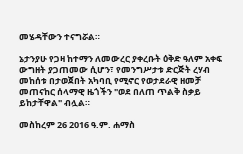መሄዳቸውን ተናግሯል።

ኔታንያሁ የጋዛ ከተማን ለመውረር ያቀረቡት ዕቅድ ዓለም አቀፍ ውግዘት ያጋጠመው ሲሆን፣ የመንግሥታቱ ድርጅት ረሃብ መከሰቱ በታወጀበት አካባቢ የሚኖር የወታደራዊ ዘመቻ መጠናከር ሰላማዊ ዜጎችን "ወደ በለጠ ጥልቅ ስቃይ ይከታቸዋል" ብሏል።

መስከረም 26 2016 ዓ.ም. ሐማስ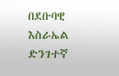በደቡባዊ እስራኤል ድንገተኛ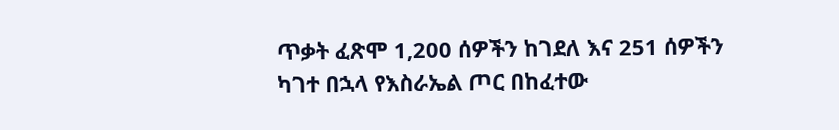ጥቃት ፈጽሞ 1,200 ሰዎችን ከገደለ እና 251 ሰዎችን ካገተ በኋላ የእስራኤል ጦር በከፈተው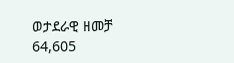ወታደራዊ ዘመቻ 64,605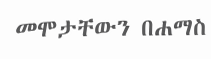መሞታቸውን በሐማስ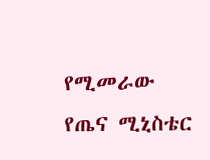የሚመራው የጤና ሚኒስቴር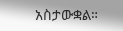አስታውቋል።